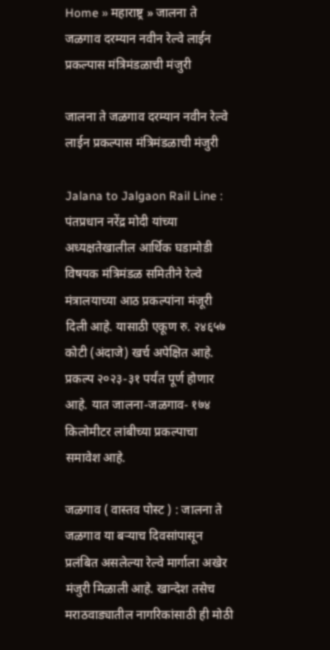Home » महाराष्ट्र » जालना ते जळगाव दरम्यान नवीन रेल्वे लाईन प्रकल्पास मंत्रिमंडळाची मंजुरी

जालना ते जळगाव दरम्यान नवीन रेल्वे लाईन प्रकल्पास मंत्रिमंडळाची मंजुरी

Jalana to Jalgaon Rail Line : पंतप्रधान नरेंद्र मोदी यांच्या अध्यक्षतेखालील आर्थिक घडामोडी विषयक मंत्रिमंडळ समितीने रेल्वे मंत्रालयाच्या आठ प्रकल्पांना मंजूरी दिली आहे. यासाठी एकूण रु. २४६५७ कोटी (अंदाजे) खर्च अपेक्षित आहे. प्रकल्प २०२३-३१ पर्यंत पूर्ण होणार आहे. यात जालना-जळगाव- १७४ किलोमीटर लांबीच्या प्रकल्पाचा समावेश आहे.

जळगाव ( वास्तव पोस्ट ) : जालना ते जळगाव या बऱ्याच दिवसांपासून प्रलंबित असलेल्या रेल्वे मार्गाला अखेर मंजुरी मिळाली आहे. खान्देश तसेच मराठवाड्यातील नागरिकांसाठी ही मोठी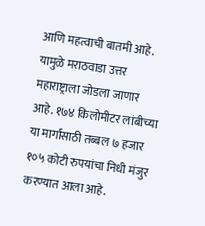आणि महत्वाची बातमी आहे. यामुळे मराठवाडा उत्तर महाराष्ट्राला जोडला जाणार आहे. १७४ किलोमीटर लांबीच्या या मार्गासाठी तब्बल ७ हजार १०५ कोटी रुपयांचा निधी मंजुर करण्यात आला आहे.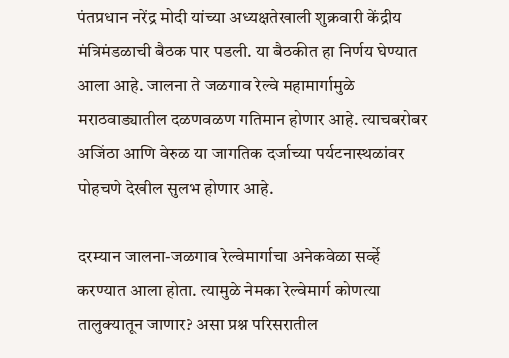पंतप्रधान नरेंद्र मोदी यांच्या अध्यक्षतेखाली शुक्रवारी केंद्रीय मंत्रिमंडळाची बैठक पार पडली. या बैठकीत हा निर्णय घेण्यात आला आहे. जालना ते जळगाव रेल्वे महामार्गामुळे मराठवाड्यातील दळणवळण गतिमान होणार आहे. त्याचबरोबर अजिंठा आणि वेरुळ या जागतिक दर्जाच्या पर्यटनास्थळांवर पोहचणे देखील सुलभ होणार आहे.

दरम्यान जालना-जळगाव रेल्वेमार्गाचा अनेकवेळा सर्व्हे करण्यात आला होता. त्यामुळे नेमका रेल्वेमार्ग कोणत्या तालुक्यातून जाणार? असा प्रश्न परिसरातील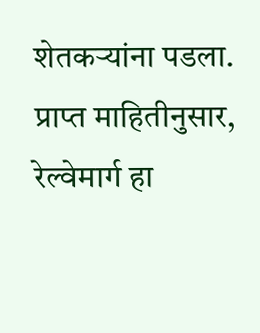शेतकऱ्यांना पडला. प्राप्त माहितीनुसार, रेल्वेमार्ग हा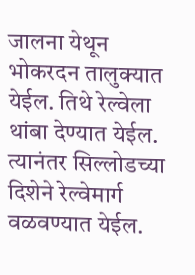जालना येथून भोकरदन तालुक्यात येईल. तिथे रेल्वेला थांबा देण्यात येईल. त्यानंतर सिल्लोडच्या दिशेने रेल्वेमार्ग वळवण्यात येईल.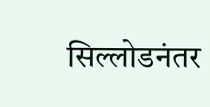सिल्लोडनंतर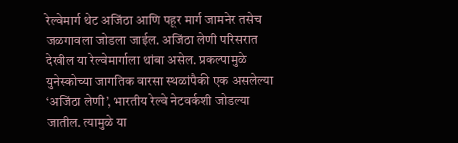रेल्वेमार्ग थेट अजिंठा आणि पहूर मार्ग जामनेर तसेच जळगावला जोडला जाईल. अजिंठा लेणी परिसरात देखील या रेल्वेमार्गाला थांबा असेल. प्रकल्पामुळे युनेस्कोच्या जागतिक वारसा स्थळांपैकी एक असलेल्या ‘अजिंठा लेणी’, भारतीय रेल्वे नेटवर्कशी जोडल्या जातील. त्यामुळे या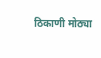ठिकाणी मोठ्या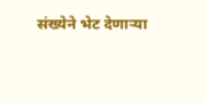संख्येने भेट देणाऱ्या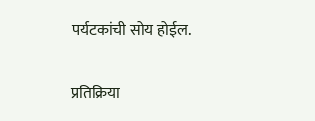पर्यटकांची सोय होईल.

प्रतिक्रिया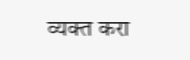व्यक्त करा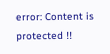error: Content is protected !!